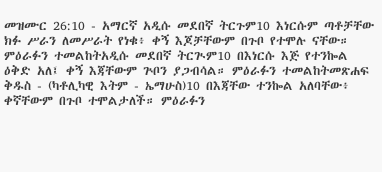መዝሙር 26:10 - አማርኛ አዲሱ መደበኛ ትርጉም10 እነርሱም ጣቶቻቸው ክፉ ሥራን ለመሥራት የነቁ፥ ቀኝ እጆቻቸውም በጉቦ የተሞሉ ናቸው። ምዕራፉን ተመልከትአዲሱ መደበኛ ትርጒም10 በእነርሱ እጅ የተንኰል ዕቅድ አለ፤ ቀኝ እጃቸውም ጕቦን ያጋብሳል። ምዕራፉን ተመልከትመጽሐፍ ቅዱስ - (ካቶሊካዊ እትም - ኤማሁስ)10 በእጃቸው ተንኰል አለባቸው፥ ቀኛቸውም በጉቦ ተሞልታለች። ምዕራፉን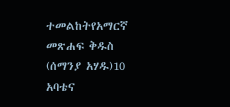ተመልከትየአማርኛ መጽሐፍ ቅዱስ (ሰማንያ አሃዱ)10 አባቴና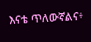እናቴ ጥለውኛልና፥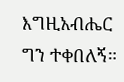እግዚአብሔር ግን ተቀበለኝ።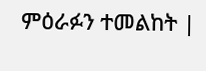ምዕራፉን ተመልከት |